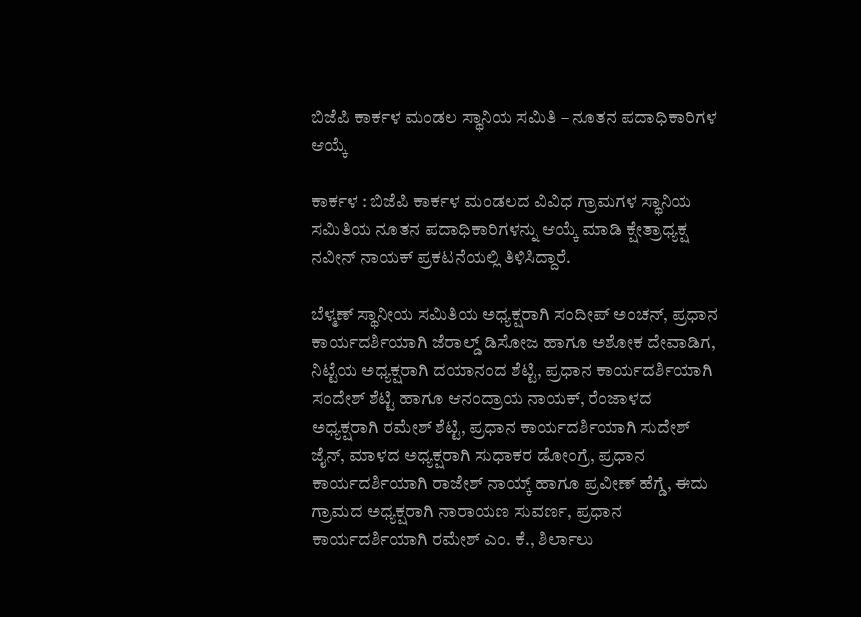ಬಿಜೆಪಿ ಕಾರ್ಕಳ ಮಂಡಲ ಸ್ಥಾನಿಯ ಸಮಿತಿ – ನೂತನ ಪದಾಧಿಕಾರಿಗಳ ಆಯ್ಕೆ

ಕಾರ್ಕಳ : ಬಿಜೆಪಿ ಕಾರ್ಕಳ ಮಂಡಲದ ವಿವಿಧ ಗ್ರಾಮಗಳ ಸ್ಥಾನಿಯ ಸಮಿತಿಯ ನೂತನ ಪದಾಧಿಕಾರಿಗಳನ್ನು ಆಯ್ಕೆ ಮಾಡಿ ಕ್ಷೇತ್ರಾಧ್ಯಕ್ಷ ನವೀನ್‌ ನಾಯಕ್‌ ಪ್ರಕಟನೆಯಲ್ಲಿ ತಿಳಿಸಿದ್ದಾರೆ.

ಬೆಳ್ಮಣ್‌ ಸ್ಥಾನೀಯ ಸಮಿತಿಯ ಅಧ್ಯಕ್ಷರಾಗಿ ಸಂದೀಪ್‌ ಅಂಚನ್‌, ಪ್ರಧಾನ ಕಾರ್ಯದರ್ಶಿಯಾಗಿ ಜೆರಾಲ್ಡ್‌ ಡಿಸೋಜ ಹಾಗೂ ಅಶೋಕ ದೇವಾಡಿಗ, ನಿಟ್ಟೆಯ ಅಧ್ಯಕ್ಷರಾಗಿ ದಯಾನಂದ ಶೆಟ್ಟಿ, ಪ್ರಧಾನ ಕಾರ್ಯದರ್ಶಿಯಾಗಿ ಸಂದೇಶ್‌ ಶೆಟ್ಟಿ ಹಾಗೂ ಆನಂದ್ರಾಯ ನಾಯಕ್‌, ರೆಂಜಾಳದ ಅಧ್ಯಕ್ಷರಾಗಿ ರಮೇಶ್‌ ಶೆಟ್ಟಿ, ಪ್ರಧಾನ ಕಾರ್ಯದರ್ಶಿಯಾಗಿ ಸುದೇಶ್‌ ಜೈನ್‌, ಮಾಳದ ಅಧ್ಯಕ್ಷರಾಗಿ ಸುಧಾಕರ ಡೋಂಗ್ರೆ, ಪ್ರಧಾನ ಕಾರ್ಯದರ್ಶಿಯಾಗಿ ರಾಜೇಶ್‌ ನಾಯ್ಕ್‌ ಹಾಗೂ ಪ್ರವೀಣ್‌ ಹೆಗ್ಡೆ, ಈದು ಗ್ರಾಮದ ಅಧ್ಯಕ್ಷರಾಗಿ ನಾರಾಯಣ ಸುವರ್ಣ, ಪ್ರಧಾನ ಕಾರ್ಯದರ್ಶಿಯಾಗಿ ರಮೇಶ್‌ ಎಂ. ಕೆ., ಶಿರ್ಲಾಲು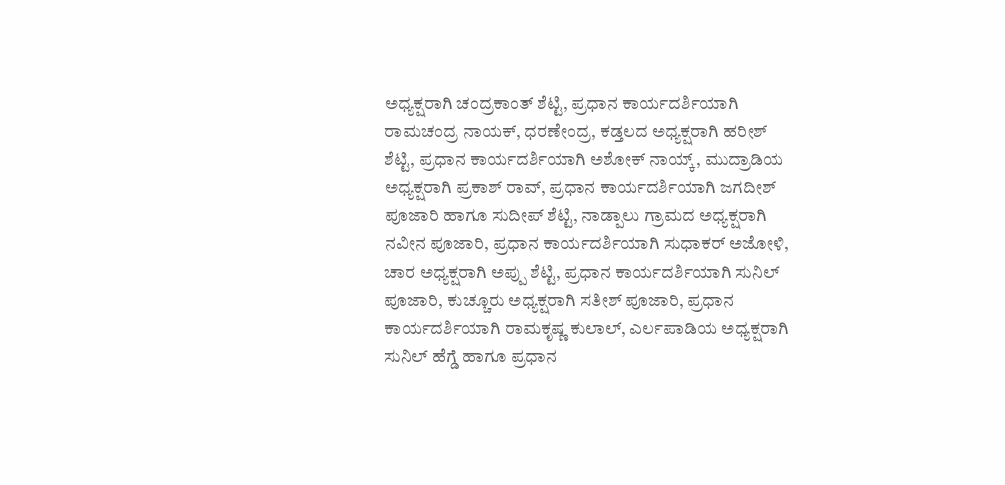ಅಧ್ಯಕ್ಷರಾಗಿ ಚಂದ್ರಕಾಂತ್ ಶೆಟ್ಟಿ, ಪ್ರಧಾನ ಕಾರ್ಯದರ್ಶಿಯಾಗಿ ರಾಮಚಂದ್ರ ನಾಯಕ್‌, ಧರಣೇಂದ್ರ, ಕಡ್ತಲದ ಅಧ್ಯಕ್ಷರಾಗಿ ಹರೀಶ್‌ ಶೆಟ್ಟಿ, ಪ್ರಧಾನ ಕಾರ್ಯದರ್ಶಿಯಾಗಿ ಅಶೋಕ್ ನಾಯ್ಕ್‌, ಮುದ್ರಾಡಿಯ ಅಧ್ಯಕ್ಷರಾಗಿ ಪ್ರಕಾಶ್‌ ರಾವ್‌, ಪ್ರಧಾನ ಕಾರ್ಯದರ್ಶಿಯಾಗಿ ಜಗದೀಶ್‌ ಪೂಜಾರಿ ಹಾಗೂ ಸುದೀಪ್‌ ಶೆಟ್ಟಿ, ನಾಡ್ಪಾಲು ಗ್ರಾಮದ ಅಧ್ಯಕ್ಷರಾಗಿ ನವೀನ ಪೂಜಾರಿ, ಪ್ರಧಾನ ಕಾರ್ಯದರ್ಶಿಯಾಗಿ ಸುಧಾಕರ್‌ ಅಜೋಳಿ, ಚಾರ ಅಧ್ಯಕ್ಷರಾಗಿ ಅಪ್ಪು ಶೆಟ್ಟಿ, ಪ್ರಧಾನ ಕಾರ್ಯದರ್ಶಿಯಾಗಿ ಸುನಿಲ್‌ ಪೂಜಾರಿ, ಕುಚ್ಚೂರು ಅಧ್ಯಕ್ಷರಾಗಿ ಸತೀಶ್‌ ಪೂಜಾರಿ, ಪ್ರಧಾನ ಕಾರ್ಯದರ್ಶಿಯಾಗಿ ರಾಮಕೃಷ್ಣ ಕುಲಾಲ್‌, ಎರ್ಲಪಾಡಿಯ ಅಧ್ಯಕ್ಷರಾಗಿ ಸುನಿಲ್‌ ಹೆಗ್ಡೆ ಹಾಗೂ ಪ್ರಧಾನ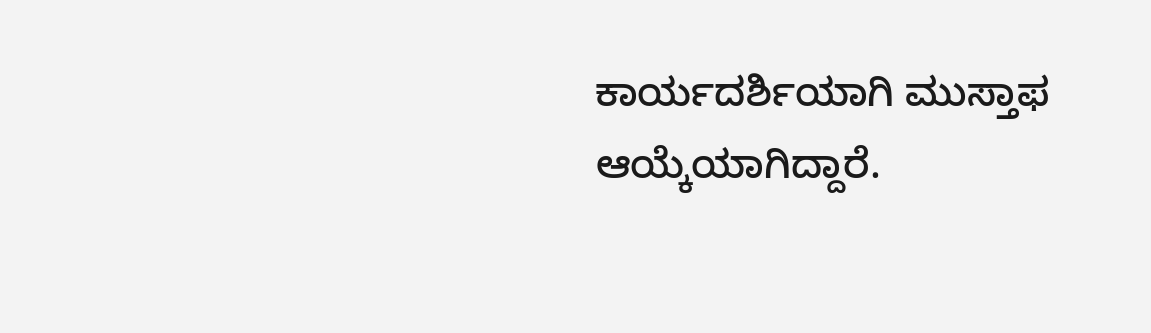ಕಾರ್ಯದರ್ಶಿಯಾಗಿ ಮುಸ್ತಾಫ ಆಯ್ಕೆಯಾಗಿದ್ದಾರೆ.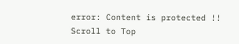error: Content is protected !!
Scroll to Top